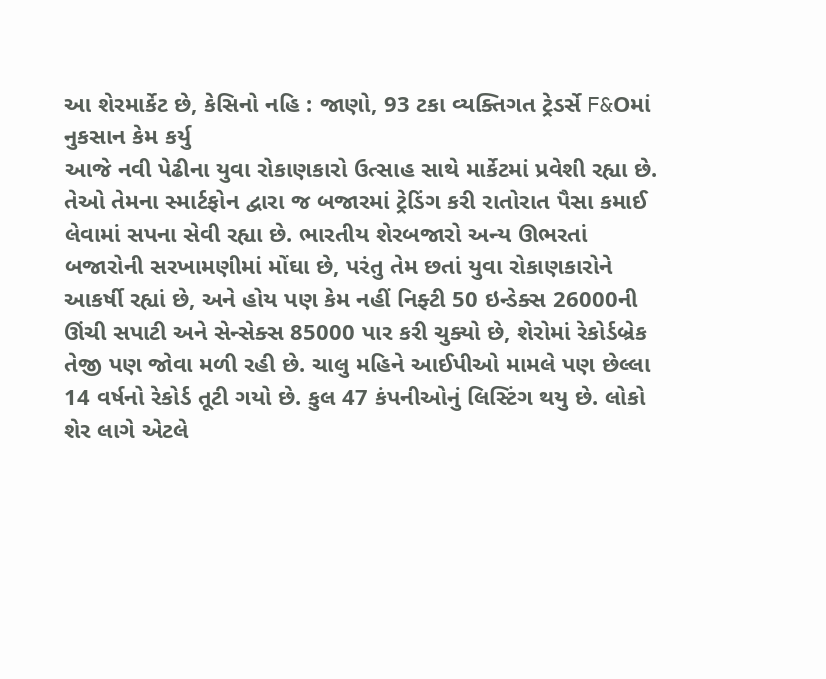આ શેરમાર્કેટ છે, કેસિનો નહિ : જાણો, 93 ટકા વ્યક્તિગત ટ્રેડર્સે F&Oમાં નુકસાન કેમ કર્યુ
આજે નવી પેઢીના યુવા રોકાણકારો ઉત્સાહ સાથે માર્કેટમાં પ્રવેશી રહ્યા છે. તેઓ તેમના સ્માર્ટફોન દ્વારા જ બજારમાં ટ્રેડિંગ કરી રાતોરાત પૈસા કમાઈ લેવામાં સપના સેવી રહ્યા છે. ભારતીય શેરબજારો અન્ય ઊભરતાં બજારોની સરખામણીમાં મોંઘા છે, પરંતુ તેમ છતાં યુવા રોકાણકારોને આકર્ષી રહ્યાં છે, અને હોય પણ કેમ નહીં નિફ્ટી 50 ઇન્ડેક્સ 26000ની ઊંચી સપાટી અને સેન્સેક્સ 85000 પાર કરી ચુક્યો છે, શેરોમાં રેકોર્ડબ્રેક તેજી પણ જોવા મળી રહી છે. ચાલુ મહિને આઈપીઓ મામલે પણ છેલ્લા 14 વર્ષનો રેકોર્ડ તૂટી ગયો છે. કુલ 47 કંપનીઓનું લિસ્ટિંગ થયુ છે. લોકો શેર લાગે એટલે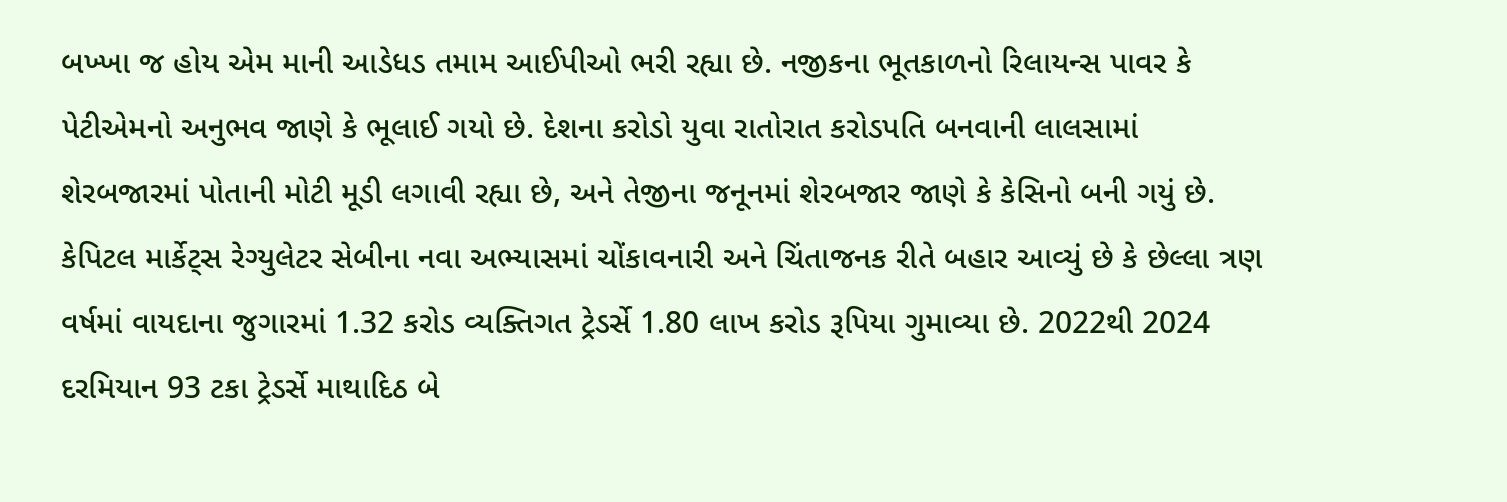બખ્ખા જ હોય એમ માની આડેધડ તમામ આઈપીઓ ભરી રહ્યા છે. નજીકના ભૂતકાળનો રિલાયન્સ પાવર કે પેટીએમનો અનુભવ જાણે કે ભૂલાઈ ગયો છે. દેશના કરોડો યુવા રાતોરાત કરોડપતિ બનવાની લાલસામાં શેરબજારમાં પોતાની મોટી મૂડી લગાવી રહ્યા છે, અને તેજીના જનૂનમાં શેરબજાર જાણે કે કેસિનો બની ગયું છે.
કેપિટલ માર્કેટ્સ રેગ્યુલેટર સેબીના નવા અભ્યાસમાં ચોંકાવનારી અને ચિંતાજનક રીતે બહાર આવ્યું છે કે છેલ્લા ત્રણ વર્ષમાં વાયદાના જુગારમાં 1.32 કરોડ વ્યક્તિગત ટ્રેડર્સે 1.80 લાખ કરોડ રૂપિયા ગુમાવ્યા છે. 2022થી 2024 દરમિયાન 93 ટકા ટ્રેડર્સે માથાદિઠ બે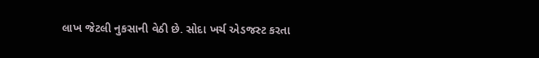લાખ જેટલી નુકસાની વેઠી છે. સોદા ખર્ચ એડજસ્ટ કરતા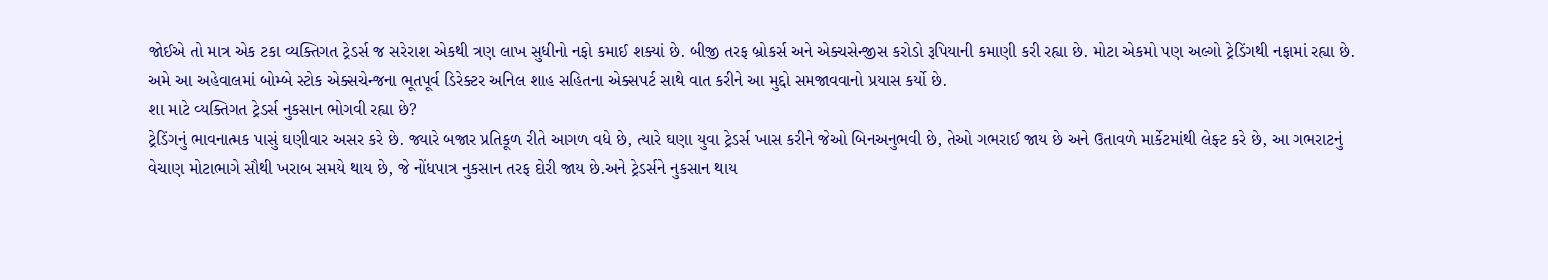જોઈએ તો માત્ર એક ટકા વ્યક્તિગત ટ્રેડર્સ જ સરેરાશ એકથી ત્રણ લાખ સુધીનો નફો કમાઈ શક્યાં છે. બીજી તરફ બ્રોકર્સ અને એક્ચસેન્જીસ કરોડો રૂપિયાની કમાણી કરી રહ્યા છે. મોટા એકમો પણ અલ્ગો ટ્રેડિંગથી નફામાં રહ્યા છે. અમે આ અહેવાલમાં બોમ્બે સ્ટોક એક્સચેન્જના ભૂતપૂર્વ ડિરેક્ટર અનિલ શાહ સહિતના એક્સપર્ટ સાથે વાત કરીને આ મુદ્દો સમજાવવાનો પ્રયાસ કર્યો છે.
શા માટે વ્યક્તિગત ટ્રેડર્સ નુકસાન ભોગવી રહ્યા છે?
ટ્રેડિંગનું ભાવનાત્મક પાસું ઘણીવાર અસર કરે છે. જ્યારે બજાર પ્રતિકૂળ રીતે આગળ વધે છે, ત્યારે ઘણા યુવા ટ્રેડર્સ ખાસ કરીને જેઓ બિનઅનુભવી છે, તેઓ ગભરાઈ જાય છે અને ઉતાવળે માર્કેટમાંથી લેફ્ટ કરે છે, આ ગભરાટનું વેચાણ મોટાભાગે સૌથી ખરાબ સમયે થાય છે, જે નોંધપાત્ર નુકસાન તરફ દોરી જાય છે.અને ટ્રેડર્સને નુકસાન થાય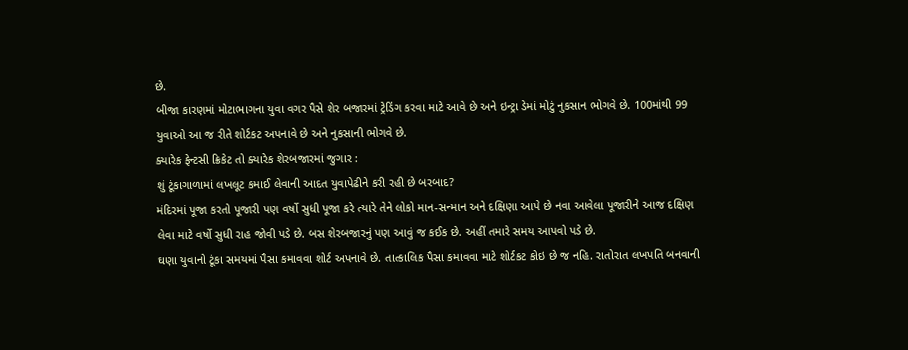છે.
બીજા કારણમાં મોટાભાગના યુવા વગર પૈસે શેર બજારમાં ટ્રેડિંગ કરવા માટે આવે છે અને ઇન્ટ્રા ડેમાં મોટું નુકસાન ભોગવે છે. 100માંથી 99 યુવાઓ આ જ રીતે શોર્ટકટ અપનાવે છે અને નુકસાની ભોગવે છે.
ક્યારેક ફેન્ટસી ક્રિકેટ તો ક્યારેક શેરબજારમાં જુગાર :
શું ટૂંકાગાળામાં લખલૂટ કમાઈ લેવાની આદત યુવાપેઢીને કરી રહી છે બરબાદ?
મંદિરમાં પૂજા કરતો પૂજારી પણ વર્ષો સુધી પૂજા કરે ત્યારે તેને લોકો માન-સન્માન અને દક્ષિણા આપે છે નવા આવેલા પૂજારીને આજ દક્ષિણ લેવા માટે વર્ષો સુધી રાહ જોવી પડે છે. બસ શેરબજારનું પણ આવું જ કઈક છે. અહીં તમારે સમય આપવો પડે છે.
ઘણા યુવાનો ટૂંકા સમયમાં પૈસા કમાવવા શોર્ટ અપનાવે છે. તાત્કાલિક પૈસા કમાવવા માટે શોર્ટકટ કોઇ છે જ નહિ. રાતોરાત લખપતિ બનવાની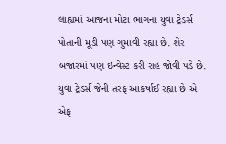લાહ્યમાં આજના મોટા ભાગના યુવા ટ્રેડર્સ પોતાની મૂડી પણ ગુમાવી રહ્યા છે. શેર બજારમાં પણ ઇન્વેસ્ટ કરી રાહ જોવી પડે છે.
યુવા ટ્રેડર્સ જેની તરફ આકર્ષાઈ રહ્યા છે એ એફ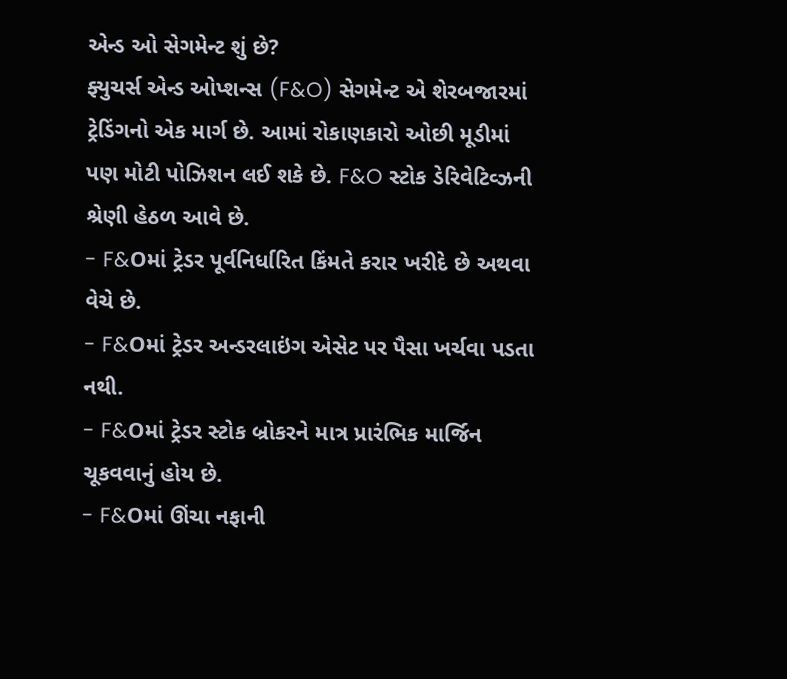એન્ડ ઓ સેગમેન્ટ શું છે?
ફ્યુચર્સ એન્ડ ઓપ્શન્સ (F&O) સેગમેન્ટ એ શેરબજારમાં ટ્રેડિંગનો એક માર્ગ છે. આમાં રોકાણકારો ઓછી મૂડીમાં પણ મોટી પોઝિશન લઈ શકે છે. F&O સ્ટોક ડેરિવેટિવ્ઝની શ્રેણી હેઠળ આવે છે.
- F&Oમાં ટ્રેડર પૂર્વનિર્ધારિત કિંમતે કરાર ખરીદે છે અથવા વેચે છે.
- F&Oમાં ટ્રેડર અન્ડરલાઇંગ એસેટ પર પૈસા ખર્ચવા પડતા નથી.
- F&Oમાં ટ્રેડર સ્ટોક બ્રોકરને માત્ર પ્રારંભિક માર્જિન ચૂકવવાનું હોય છે.
- F&Oમાં ઊંચા નફાની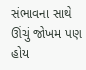સંભાવના સાથે ઊંચું જોખમ પણ હોય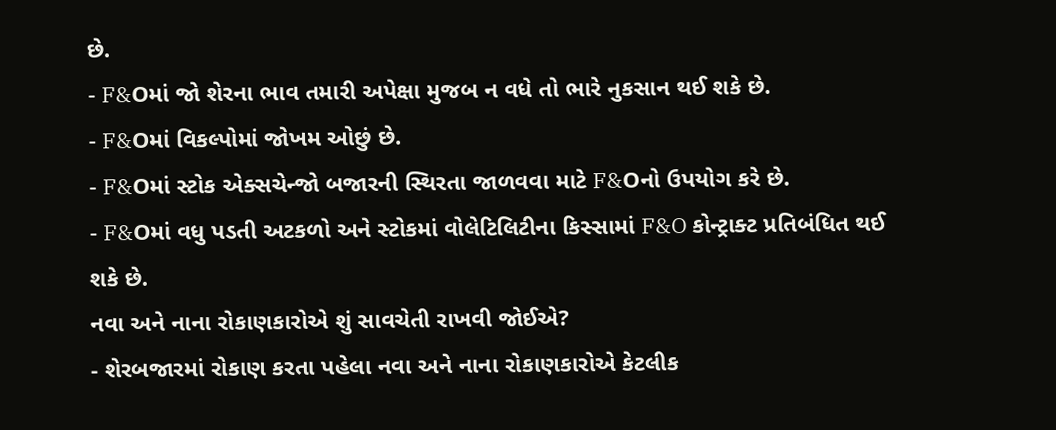છે.
- F&Oમાં જો શેરના ભાવ તમારી અપેક્ષા મુજબ ન વધે તો ભારે નુકસાન થઈ શકે છે.
- F&Oમાં વિકલ્પોમાં જોખમ ઓછું છે.
- F&Oમાં સ્ટોક એક્સચેન્જો બજારની સ્થિરતા જાળવવા માટે F&Oનો ઉપયોગ કરે છે.
- F&Oમાં વધુ પડતી અટકળો અને સ્ટોકમાં વોલેટિલિટીના કિસ્સામાં F&O કોન્ટ્રાક્ટ પ્રતિબંધિત થઈ શકે છે.
નવા અને નાના રોકાણકારોએ શું સાવચેતી રાખવી જોઈએ?
- શેરબજારમાં રોકાણ કરતા પહેલા નવા અને નાના રોકાણકારોએ કેટલીક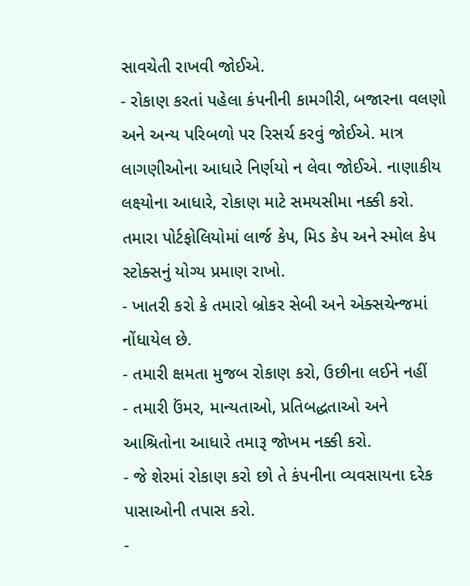સાવચેતી રાખવી જોઈએ.
- રોકાણ કરતાં પહેલા કંપનીની કામગીરી, બજારના વલણો અને અન્ય પરિબળો પર રિસર્ચ કરવું જોઈએ. માત્ર લાગણીઓના આધારે નિર્ણયો ન લેવા જોઈએ. નાણાકીય લક્ષ્યોના આધારે, રોકાણ માટે સમયસીમા નક્કી કરો. તમારા પોર્ટફોલિયોમાં લાર્જ કેપ, મિડ કેપ અને સ્મોલ કેપ સ્ટોક્સનું યોગ્ય પ્રમાણ રાખો.
- ખાતરી કરો કે તમારો બ્રોકર સેબી અને એક્સચેન્જમાં નોંધાયેલ છે.
- તમારી ક્ષમતા મુજબ રોકાણ કરો, ઉછીના લઈને નહીં
- તમારી ઉંમર, માન્યતાઓ, પ્રતિબદ્ધતાઓ અને આશ્રિતોના આધારે તમારૂ જોખમ નક્કી કરો.
- જે શેરમાં રોકાણ કરો છો તે કંપનીના વ્યવસાયના દરેક પાસાઓની તપાસ કરો.
-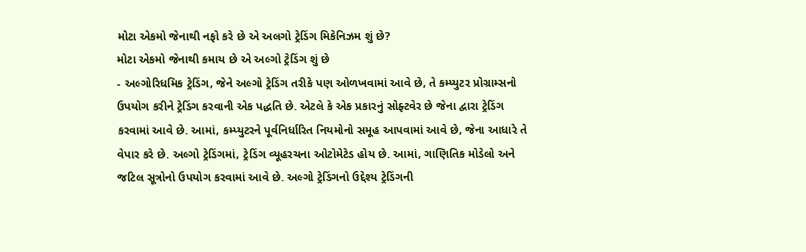મોટા એકમો જેનાથી નફો કરે છે એ અલગો ટ્રેડિંગ મિકેનિઝમ શું છે?
મોટા એકમો જેનાથી કમાય છે એ અલ્ગો ટ્રેડિંગ શું છે
- અલ્ગોરિધમિક ટ્રેડિંગ, જેને અલ્ગો ટ્રેડિંગ તરીકે પણ ઓળખવામાં આવે છે, તે કમ્પ્યુટર પ્રોગ્રામ્સનો ઉપયોગ કરીને ટ્રેડિંગ કરવાની એક પદ્ધતિ છે. એટલે કે એક પ્રકારનું સોફ્ટવેર છે જેના દ્વારા ટ્રેડિંગ કરવામાં આવે છે. આમાં, કમ્પ્યુટરને પૂર્વનિર્ધારિત નિયમોનો સમૂહ આપવામાં આવે છે, જેના આધારે તે વેપાર કરે છે. અલ્ગો ટ્રેડિંગમાં, ટ્રેડિંગ વ્યૂહરચના ઓટોમેટેડ હોય છે. આમાં, ગાણિતિક મોડેલો અને જટિલ સૂત્રોનો ઉપયોગ કરવામાં આવે છે. અલ્ગો ટ્રેડિંગનો ઉદ્દેશ્ય ટ્રેડિંગની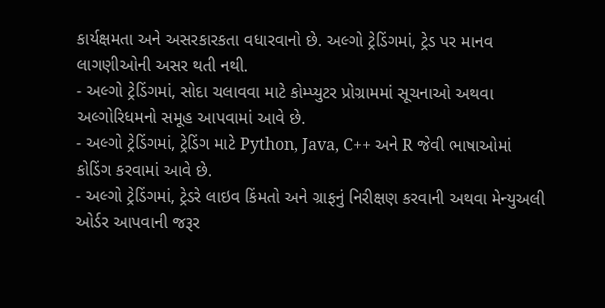કાર્યક્ષમતા અને અસરકારકતા વધારવાનો છે. અલ્ગો ટ્રેડિંગમાં, ટ્રેડ પર માનવ લાગણીઓની અસર થતી નથી.
- અલ્ગો ટ્રેડિંગમાં, સોદા ચલાવવા માટે કોમ્પ્યુટર પ્રોગ્રામમાં સૂચનાઓ અથવા અલ્ગોરિધમનો સમૂહ આપવામાં આવે છે.
- અલ્ગો ટ્રેડિંગમાં, ટ્રેડિંગ માટે Python, Java, C++ અને R જેવી ભાષાઓમાં કોડિંગ કરવામાં આવે છે.
- અલ્ગો ટ્રેડિંગમાં, ટ્રેડરે લાઇવ કિંમતો અને ગ્રાફનું નિરીક્ષણ કરવાની અથવા મેન્યુઅલી ઓર્ડર આપવાની જરૂર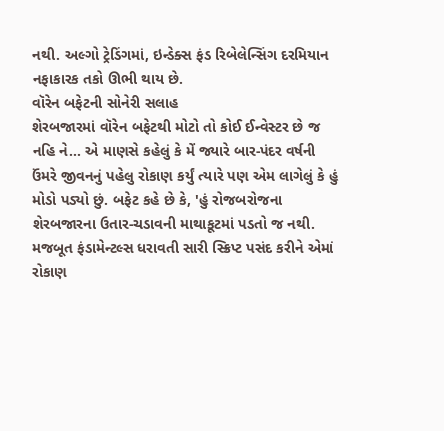નથી. અલ્ગો ટ્રેડિંગમાં, ઇન્ડેક્સ ફંડ રિબેલેન્સિંગ દરમિયાન નફાકારક તકો ઊભી થાય છે.
વૉરેન બફેટની સોનેરી સલાહ
શેરબજારમાં વૉરેન બફેટથી મોટો તો કોઈ ઈન્વેસ્ટર છે જ નહિ ને... એ માણસે કહેલું કે મેં જ્યારે બાર-પંદર વર્ષની ઉંમરે જીવનનું પહેલુ રોકાણ કર્યું ત્યારે પણ એમ લાગેલું કે હું મોડો પડ્યો છું. બફેટ કહે છે કે, 'હું રોજબરોજના શેરબજારના ઉતાર-ચડાવની માથાકૂટમાં પડતો જ નથી. મજબૂત ફંડામેન્ટલ્સ ધરાવતી સારી સ્ક્રિપ્ટ પસંદ કરીને એમાં રોકાણ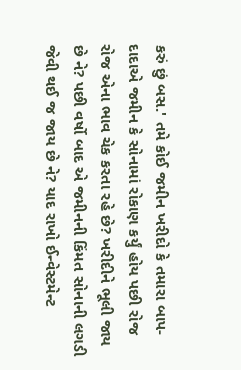કરું છું બસ.' તમે કોઈ જમીન ખરીદો કે તમારા બાપ-દાદાએ જમીન કે સોનામાં રોકાણ કર્યું હોય પછી રોજ રોજ એના ભાવ ચેક કરતા રહે છે? ખરીદીને ભૂલી જાય છે ને? પછી વર્ષો બાદ એ જમીનની કિંમત સોનાની લગડી જેવી થઈ જ જાય છે ને? યાદ રાખો ઈન્વેસ્ટમેન્ટ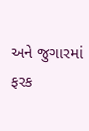અને જુગારમાં ફરક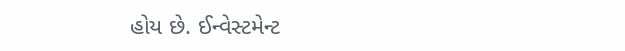હોય છે. ઈન્વેસ્ટમેન્ટ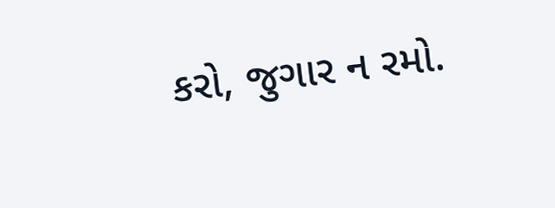કરો, જુગાર ન રમો.